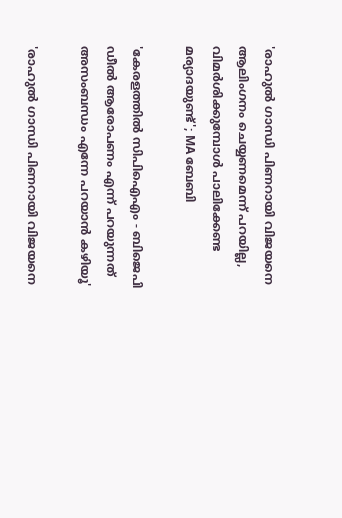'രാഹുൽ ഗാന്ധി പിണറായി വിജയനെ ആലിംഗനം ചെയ്യണമെന്ന് പറയില്ല, വിമർശിക്കുമ്പോൾ പാലിക്കേണ്ട മര്യാദയുണ്ട്'; MA ബേബി

'കേരളത്തില്‍ സിപിഐഎം - ബിജെപി ഡീല്‍ ആരോപണം എന്ന് പറയുന്നത് അസംബന്ധം എന്നേ പറയാന്‍ കഴിയൂ'

'രാഹുൽ ഗാന്ധി പിണറായി വിജയനെ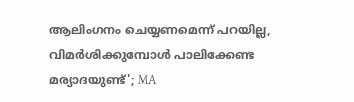ആലിംഗനം ചെയ്യണമെന്ന് പറയില്ല, വിമർശിക്കുമ്പോൾ പാലിക്കേണ്ട മര്യാദയുണ്ട്'; MA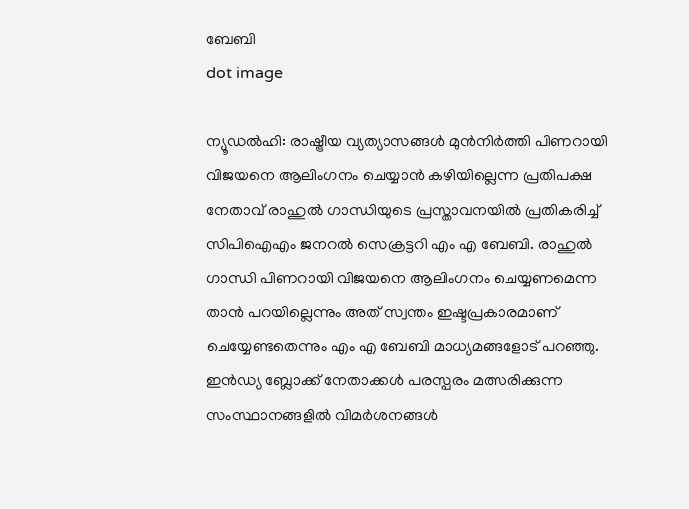ബേബി
dot image

ന്യൂഡല്‍ഹി: രാഷ്ട്രീയ വ്യത്യാസങ്ങള്‍ മുന്‍നിര്‍ത്തി പിണറായി വിജയനെ ആലിംഗനം ചെയ്യാന്‍ കഴിയില്ലെന്ന പ്രതിപക്ഷ നേതാവ് രാഹുല്‍ ഗാന്ധിയുടെ പ്രസ്താവനയില്‍ പ്രതികരിച്ച് സിപിഐഎം ജനറല്‍ സെക്രട്ടറി എം എ ബേബി. രാഹുല്‍ ഗാന്ധി പിണറായി വിജയനെ ആലിംഗനം ചെയ്യണമെന്ന താന്‍ പറയില്ലെന്നും അത് സ്വന്തം ഇഷ്ടപ്രകാരമാണ് ചെയ്യേണ്ടതെന്നും എം എ ബേബി മാധ്യമങ്ങളോട് പറഞ്ഞു. ഇൻഡ്യ ബ്ലോക്ക് നേതാക്കള്‍ പരസ്പരം മത്സരിക്കുന്ന സംസ്ഥാനങ്ങളില്‍ വിമര്‍ശനങ്ങള്‍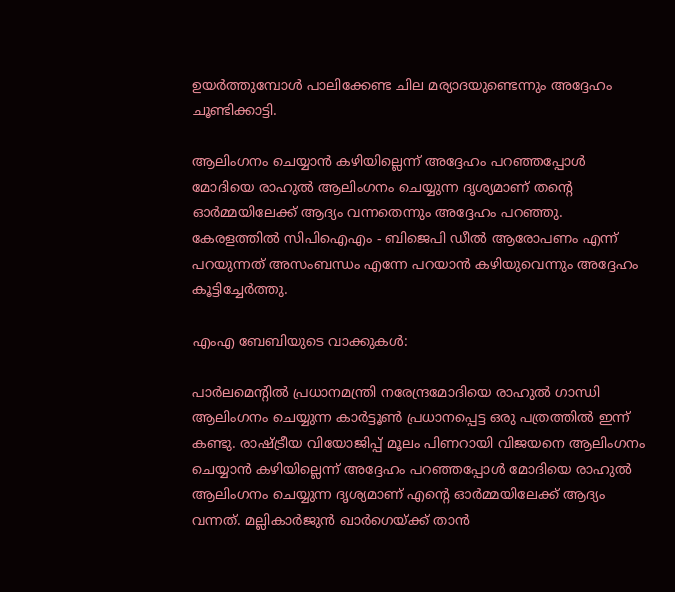ഉയര്‍ത്തുമ്പോള്‍ പാലിക്കേണ്ട ചില മര്യാദയുണ്ടെന്നും അദ്ദേഹം ചൂണ്ടിക്കാട്ടി.

ആലിംഗനം ചെയ്യാന്‍ കഴിയില്ലെന്ന് അദ്ദേഹം പറഞ്ഞപ്പോള്‍ മോദിയെ രാഹുല്‍ ആലിംഗനം ചെയ്യുന്ന ദൃശ്യമാണ് തന്റെ ഓര്‍മ്മയിലേക്ക് ആദ്യം വന്നതെന്നും അദ്ദേഹം പറഞ്ഞു. കേരളത്തില്‍ സിപിഐഎം - ബിജെപി ഡീല്‍ ആരോപണം എന്ന് പറയുന്നത് അസംബന്ധം എന്നേ പറയാന്‍ കഴിയുവെന്നും അദ്ദേഹം കൂട്ടിച്ചേര്‍ത്തു.

എംഎ ബേബിയുടെ വാക്കുകള്‍:

പാര്‍ലമെന്റില്‍ പ്രധാനമന്ത്രി നരേന്ദ്രമോദിയെ രാഹുല്‍ ഗാന്ധി ആലിംഗനം ചെയ്യുന്ന കാര്‍ട്ടൂണ്‍ പ്രധാനപ്പെട്ട ഒരു പത്രത്തില്‍ ഇന്ന് കണ്ടു. രാഷ്ട്രീയ വിയോജിപ്പ് മൂലം പിണറായി വിജയനെ ആലിംഗനം ചെയ്യാന്‍ കഴിയില്ലെന്ന് അദ്ദേഹം പറഞ്ഞപ്പോള്‍ മോദിയെ രാഹുല്‍ ആലിംഗനം ചെയ്യുന്ന ദൃശ്യമാണ് എന്റെ ഓര്‍മ്മയിലേക്ക് ആദ്യം വന്നത്. മല്ലികാര്‍ജുന്‍ ഖാര്‍ഗെയ്ക്ക് താന്‍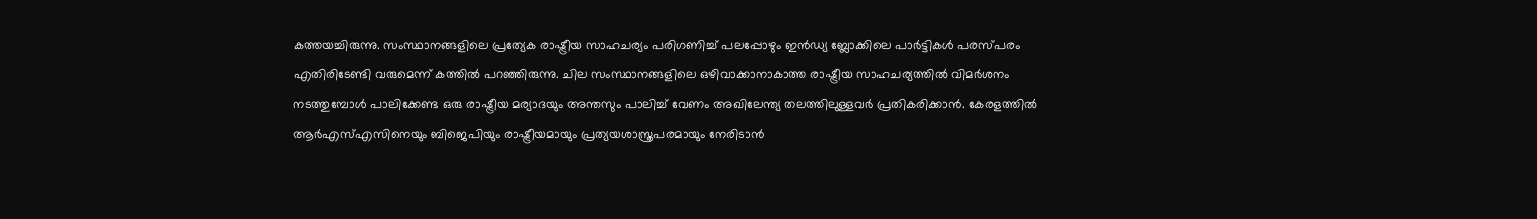കത്തയച്ചിരുന്നു. സംസ്ഥാനങ്ങളിലെ പ്രത്യേക രാഷ്ട്രീയ സാഹചര്യം പരിഗണിച്ച് പലപ്പോഴും ഇന്‍ഡ്യ ബ്ലോക്കിലെ പാര്‍ട്ടികള്‍ പരസ്പരം എതിരിടേണ്ടി വരുമെന്ന് കത്തില്‍ പറഞ്ഞിരുന്നു. ചില സംസ്ഥാനങ്ങളിലെ ഒഴിവാക്കാനാകാത്ത രാഷ്ട്രീയ സാഹചര്യത്തില്‍ വിമര്‍ശനം നടത്തുമ്പോള്‍ പാലിക്കേണ്ട ഒരു രാഷ്ട്രീയ മര്യാദയും അന്തസും പാലിച്ച് വേണം അഖിലേന്ത്യ തലത്തിലുള്ളവര്‍ പ്രതികരിക്കാന്‍. കേരളത്തില്‍ ആര്‍എസ്എസിനെയും ബിജെപിയും രാഷ്ട്രീയമായും പ്രത്യയശാസ്ത്രപരമായും നേരിടാന്‍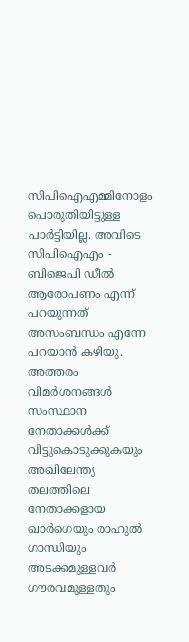സിപിഐഎമ്മിനോളം പൊരുതിയിട്ടുള്ള പാര്‍ട്ടിയില്ല. അവിടെ സിപിഐഎം - ബിജെപി ഡീല്‍ ആരോപണം എന്ന് പറയുന്നത് അസംബന്ധം എന്നേ പറയാന്‍ കഴിയു. അത്തരം വിമര്‍ശനങ്ങള്‍ സംസ്ഥാന നേതാക്കള്‍ക്ക് വിട്ടുകൊടുക്കുകയും അഖിലേന്ത്യ തലത്തിലെ നേതാക്കളായ ഖാര്‍ഗെയും രാഹുല്‍ ഗാന്ധിയും അടക്കമുള്ളവര്‍ ഗൗരവമുള്ളതും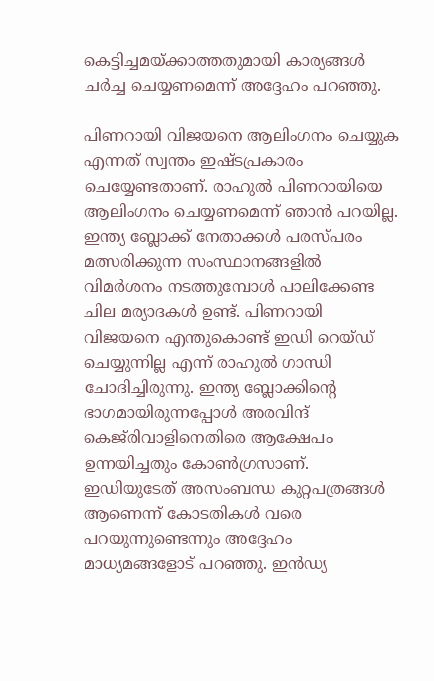കെട്ടിച്ചമയ്ക്കാത്തതുമായി കാര്യങ്ങള്‍ ചര്‍ച്ച ചെയ്യണമെന്ന് അദ്ദേഹം പറഞ്ഞു.

പിണറായി വിജയനെ ആലിംഗനം ചെയ്യുക എന്നത് സ്വന്തം ഇഷ്ടപ്രകാരം ചെയ്യേണ്ടതാണ്. രാഹുല്‍ പിണറായിയെ ആലിംഗനം ചെയ്യണമെന്ന് ഞാന്‍ പറയില്ല. ഇന്ത്യ ബ്ലോക്ക് നേതാക്കള്‍ പരസ്പരം മത്സരിക്കുന്ന സംസ്ഥാനങ്ങളില്‍ വിമര്‍ശനം നടത്തുമ്പോള്‍ പാലിക്കേണ്ട ചില മര്യാദകള്‍ ഉണ്ട്. പിണറായി വിജയനെ എന്തുകൊണ്ട് ഇഡി റെയ്ഡ് ചെയ്യുന്നില്ല എന്ന് രാഹുല്‍ ഗാന്ധി ചോദിച്ചിരുന്നു. ഇന്ത്യ ബ്ലോക്കിന്റെ ഭാഗമായിരുന്നപ്പോള്‍ അരവിന്ദ് കെജ്‌രിവാളിനെതിരെ ആക്ഷേപം ഉന്നയിച്ചതും കോണ്‍ഗ്രസാണ്. ഇഡിയുടേത് അസംബന്ധ കുറ്റപത്രങ്ങള്‍ ആണെന്ന് കോടതികള്‍ വരെ പറയുന്നുണ്ടെന്നും അദ്ദേഹം മാധ്യമങ്ങളോട് പറഞ്ഞു. ഇന്‍ഡ്യ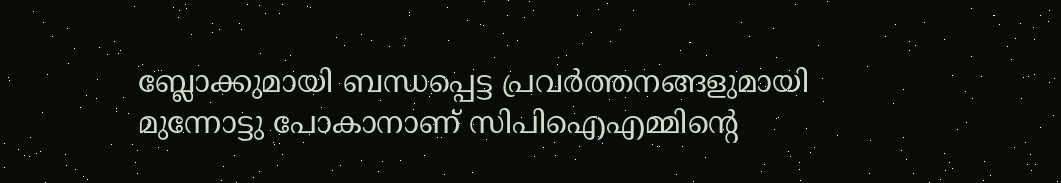ബ്ലോക്കുമായി ബന്ധപ്പെട്ട പ്രവര്‍ത്തനങ്ങളുമായി മുന്നോട്ടു പോകാനാണ് സിപിഐഎമ്മിന്റെ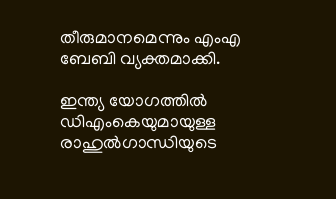തീരുമാനമെന്നും എംഎ ബേബി വ്യക്തമാക്കി.

ഇന്ത്യ യോഗത്തില്‍ ഡിഎംകെയുമായുള്ള രാഹുല്‍ഗാന്ധിയുടെ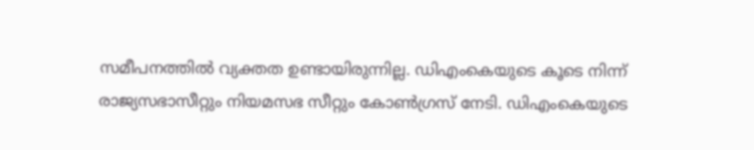സമീപനത്തില്‍ വ്യക്തത ഉണ്ടായിരുന്നില്ല. ഡിഎംകെയുടെ കൂടെ നിന്ന് രാജ്യസഭാസീറ്റും നിയമസഭ സീറ്റും കോണ്‍ഗ്രസ് നേടി. ഡിഎംകെയുടെ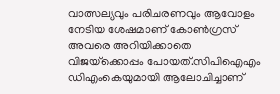വാത്സല്യവും പരിചരണവും ആവോളം നേടിയ ശേഷമാണ് കോണ്‍ഗ്രസ് അവരെ അറിയിക്കാതെ വിജയ്‌ക്കൊപ്പം പോയത്.സിപിഐഎം ഡിഎംകെയുമായി ആലോചിച്ചാണ്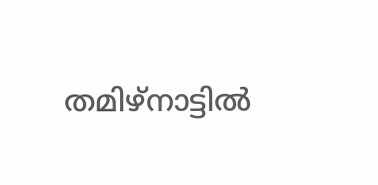തമിഴ്‌നാട്ടില്‍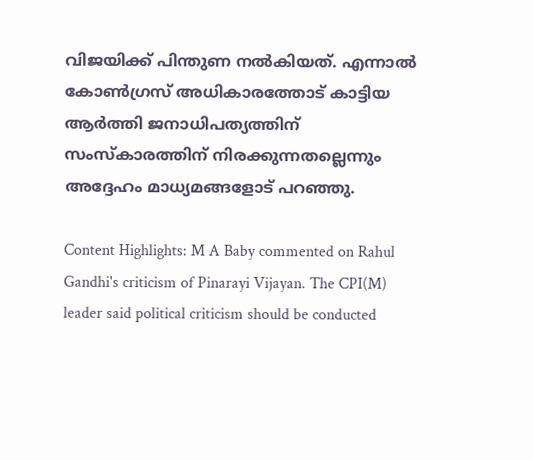വിജയിക്ക് പിന്തുണ നല്‍കിയത്. എന്നാല്‍ കോണ്‍ഗ്രസ് അധികാരത്തോട് കാട്ടിയ ആര്‍ത്തി ജനാധിപത്യത്തിന് സംസ്‌കാരത്തിന് നിരക്കുന്നതല്ലെന്നും അദ്ദേഹം മാധ്യമങ്ങളോട് പറഞ്ഞു.

Content Highlights: M A Baby commented on Rahul Gandhi's criticism of Pinarayi Vijayan. The CPI(M) leader said political criticism should be conducted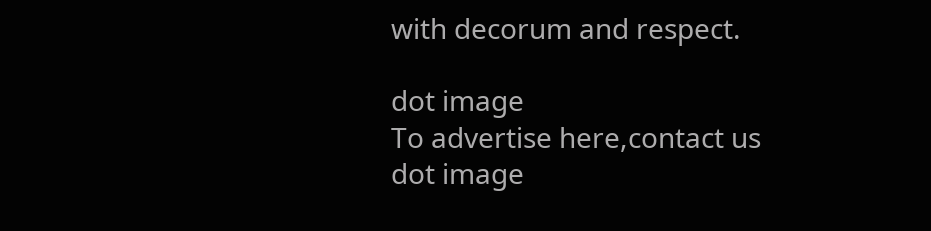with decorum and respect.

dot image
To advertise here,contact us
dot image